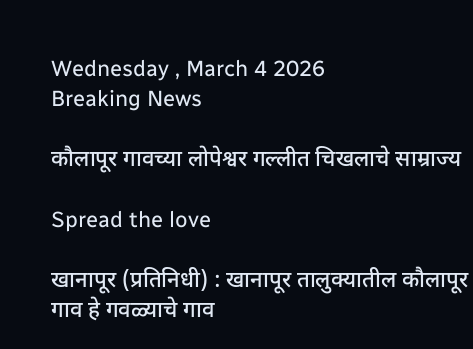Wednesday , March 4 2026
Breaking News

कौलापूर गावच्या लोपेश्वर गल्लीत चिखलाचे साम्राज्य

Spread the love

खानापूर (प्रतिनिधी) : खानापूर तालुक्यातील कौलापूर गाव हे गवळ्याचे गाव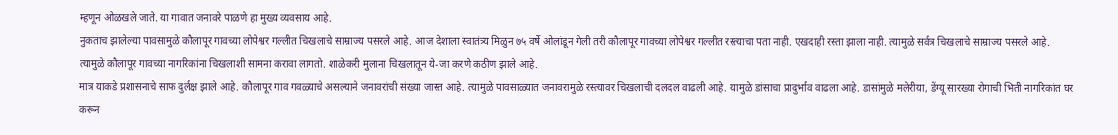म्हणून ओळखले जाते. या गावात जनावरे पाळणे हा मुख्य व्यवसाय आहे.
नुकताच झालेल्या पावसामुळे कौलापूर गावच्या लोपेश्वर गल्लीत चिखलाचे साम्राज्य पसरले आहे. आज देशाला स्वातंत्र्य मिळुन ७५ वर्षे ओलांडून गेली तरी कौलापूर गावच्या लोपेश्वर गल्लीत रस्त्याचा पता नाही. एखदाही रस्ता झाला नाही. त्यामुळे सर्वत्र चिखलाचे साम्राज्य पसरले आहे.
त्यामुळे कौलापूर गावच्या नागरिकांना चिखलाशी सामना करावा लागतो. शाळेकरी मुलाना चिखलातून ये-जा करणे कठीण झाले आहे.
मात्र याकडे प्रशासनाचे साफ दुर्लक्ष झाले आहे. कौलापूर गाव गवळ्याचे असल्याने जनावरांची संख्या जास्त आहे. त्यामुळे पावसाळ्यात जनावरामुळे रस्त्यावर चिखलाची दलदल वाढली आहे. यामुळे डांसाचा प्रादुर्भाव वाढला आहे. डासांमुळे मलेरीया, डेंग्यू सारख्या रोगाची भिती नागरिकांत घर करून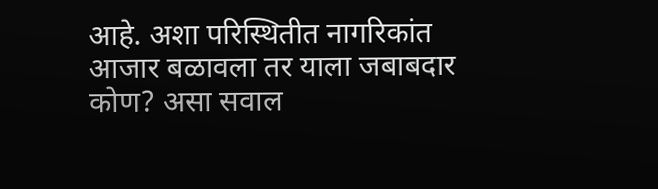आहे. अशा परिस्थितीत नागरिकांत आजार बळावला तर याला जबाबदार कोण? असा सवाल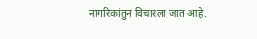नागरिकांतुन विचारला जात आहे.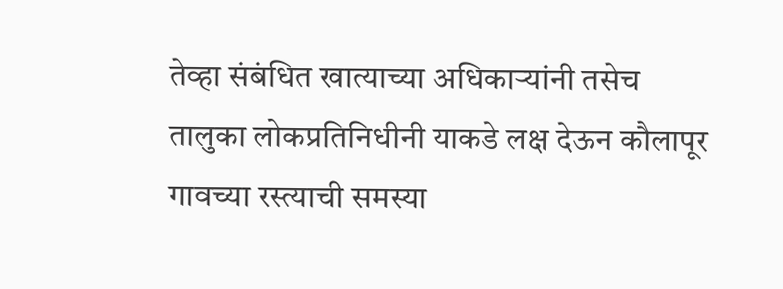तेव्हा संबंधित खात्याच्या अधिकाऱ्यांनी तसेच तालुका लोकप्रतिनिधीनी याकडे लक्ष देऊन कौलापूर गावच्या रस्त्याची समस्या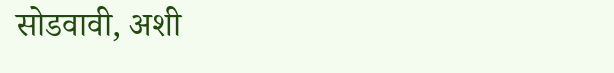सोडवावी, अशी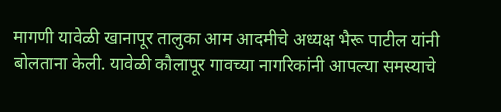मागणी यावेळी खानापूर तालुका आम आदमीचे अध्यक्ष भैरू पाटील यांनी बोलताना केली. यावेळी कौलापूर गावच्या नागरिकांनी आपल्या समस्याचे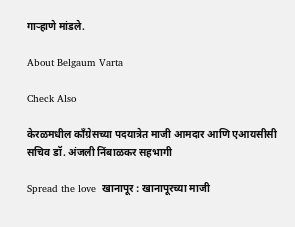गाऱ्हाणे मांडले.

About Belgaum Varta

Check Also

केरळमधील काँग्रेसच्या पदयात्रेत माजी आमदार आणि एआयसीसी सचिव डॉ. अंजली निंबाळकर सहभागी

Spread the love  खानापूर : खानापूरच्या माजी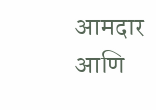आमदार आणि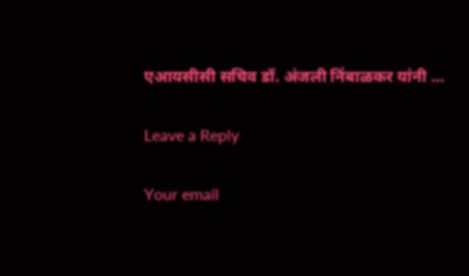एआयसीसी सचिव डॉ. अंजली निंबाळकर यांनी …

Leave a Reply

Your email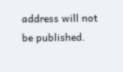address will not be published.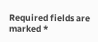Required fields are marked *